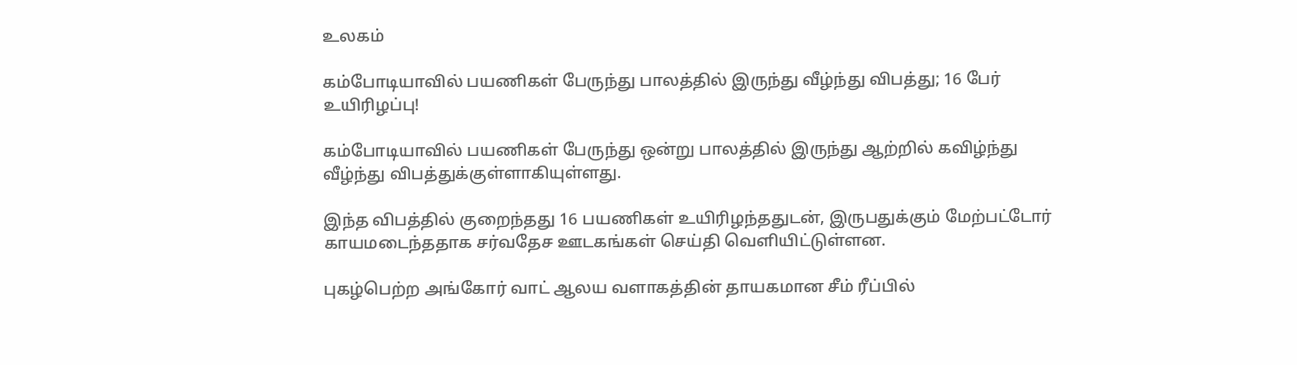உலகம்

கம்போடியாவில் பயணிகள் பேருந்து பாலத்தில் இருந்து வீழ்ந்து விபத்து; 16 பேர் உயிரிழப்பு!

கம்போடியாவில் பயணிகள் பேருந்து ஒன்று பாலத்தில் இருந்து ஆற்றில் கவிழ்ந்து வீழ்ந்து விபத்துக்குள்ளாகியுள்ளது.

இந்த விபத்தில் குறைந்தது 16 பயணிகள் உயிரிழந்ததுடன், இருபதுக்கும் மேற்பட்டோர் காயமடைந்ததாக சர்வதேச ஊடகங்கள் செய்தி வெளியிட்டுள்ளன.

புகழ்பெற்ற அங்கோர் வாட் ஆலய வளாகத்தின் தாயகமான சீம் ரீப்பில்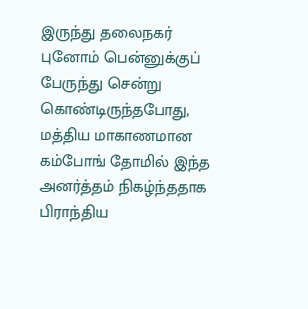இருந்து தலைநகர் புனோம் பென்னுக்குப் பேருந்து சென்று கொண்டிருந்தபோது,   மத்திய மாகாணமான கம்போங் தோமில் இந்த அனர்த்தம் நிகழ்ந்ததாக பிராந்திய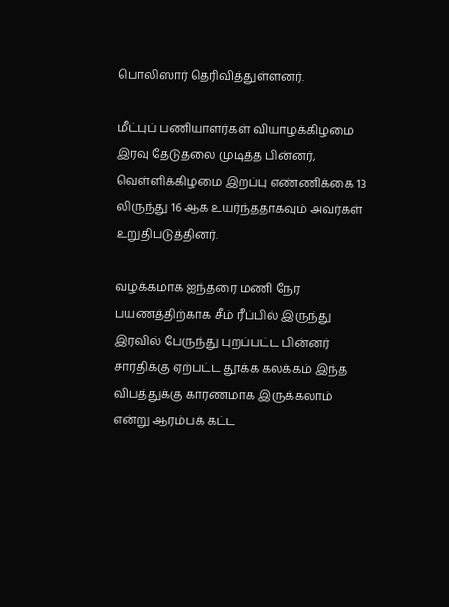பொலிஸார் தெரிவித்துள்ளனர்.

மீட்புப் பணியாளர்கள் வியாழக்கிழமை இரவு தேடுதலை முடித்த பின்னர், வெள்ளிக்கிழமை இறப்பு எண்ணிக்கை 13 லிருந்து 16 ஆக உயர்ந்ததாகவும் அவர்கள் உறுதிபடுத்தினர்.

வழக்கமாக ஐந்தரை மணி நேர பயணத்திற்காக சீம் ரீப்பில் இருந்து இரவில் பேருந்து புறப்பட்ட பின்னர் சாரதிக்கு ஏற்பட்ட தூக்க கலக்கம் இந்த விபத்துக்கு காரணமாக இருக்கலாம் என்று ஆரம்பக் கட்ட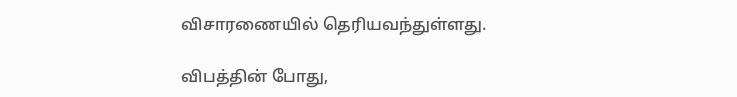விசாரணையில் தெரியவந்துள்ளது.

விபத்தின் போது,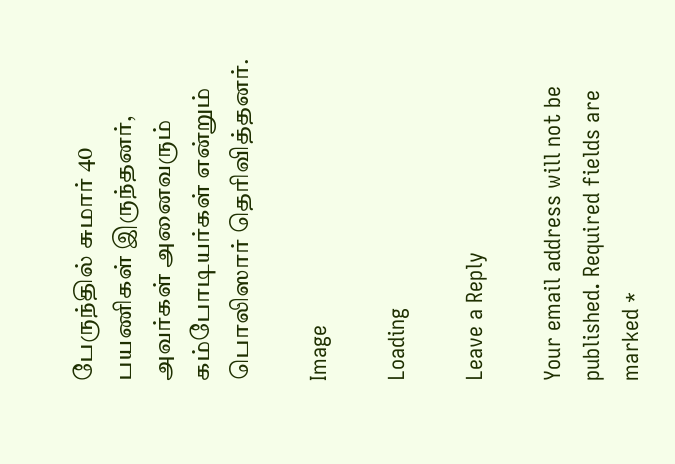பேருந்தில் சுமார் 40 பயணிகள் இருந்தனர், அவர்கள் அனைவரும் கம்போடியர்கள் என்றும் பொலிஸார் தெரிவித்தனர்.

Image

Loading

Leave a Reply

Your email address will not be published. Required fields are marked *